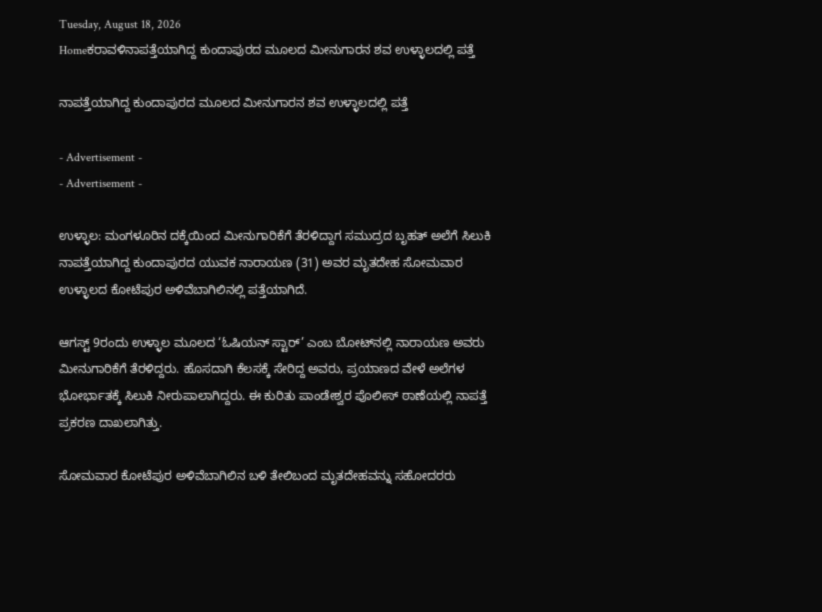Tuesday, August 18, 2026
Homeಕರಾವಳಿನಾಪತ್ತೆಯಾಗಿದ್ದ ಕುಂದಾಪುರದ ಮೂಲದ ಮೀನುಗಾರನ ಶವ ಉಳ್ಳಾಲದಲ್ಲಿ ಪತ್ತೆ

ನಾಪತ್ತೆಯಾಗಿದ್ದ ಕುಂದಾಪುರದ ಮೂಲದ ಮೀನುಗಾರನ ಶವ ಉಳ್ಳಾಲದಲ್ಲಿ ಪತ್ತೆ

- Advertisement -
- Advertisement -

ಉಳ್ಳಾಲ: ಮಂಗಳೂರಿನ ದಕ್ಕೆಯಿಂದ ಮೀನುಗಾರಿಕೆಗೆ ತೆರಳಿದ್ದಾಗ ಸಮುದ್ರದ ಬೃಹತ್‌ ಅಲೆಗೆ ಸಿಲುಕಿ ನಾಪತ್ತೆಯಾಗಿದ್ದ ಕುಂದಾಪುರದ ಯುವಕ ನಾರಾಯಣ (31) ಅವರ ಮೃತದೇಹ ಸೋಮವಾರ ಉಳ್ಳಾಲದ ಕೋಟೆಪುರ ಅಳಿವೆಬಾಗಿಲಿನಲ್ಲಿ ಪತ್ತೆಯಾಗಿದೆ.

ಆಗಸ್ಟ್ 9ರಂದು ಉಳ್ಳಾಲ ಮೂಲದ ‘ಓಷಿಯನ್ ಸ್ಟಾರ್’ ಎಂಬ ಬೋಟ್‌ನಲ್ಲಿ ನಾರಾಯಣ ಅವರು ಮೀನುಗಾರಿಕೆಗೆ ತೆರಳಿದ್ದರು. ಹೊಸದಾಗಿ ಕೆಲಸಕ್ಕೆ ಸೇರಿದ್ದ ಅವರು, ಪ್ರಯಾಣದ ವೇಳೆ ಅಲೆಗಳ ಭೋರ್ಭಾತಕ್ಕೆ ಸಿಲುಕಿ ನೀರುಪಾಲಾಗಿದ್ದರು. ಈ ಕುರಿತು ಪಾಂಡೇಶ್ವರ ಪೊಲೀಸ್ ಠಾಣೆಯಲ್ಲಿ ನಾಪತ್ತೆ ಪ್ರಕರಣ ದಾಖಲಾಗಿತ್ತು.

ಸೋಮವಾರ ಕೋಟೆಪುರ ಅಳಿವೆಬಾಗಿಲಿನ ಬಳಿ ತೇಲಿಬಂದ ಮೃತದೇಹವನ್ನು ಸಹೋದರರು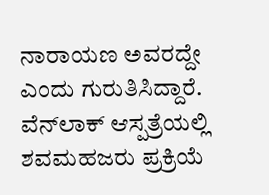ನಾರಾಯಣ ಅವರದ್ದೇ ಎಂದು ಗುರುತಿಸಿದ್ದಾರೆ. ವೆನ್‌ಲಾಕ್ ಆಸ್ಪತ್ರೆಯಲ್ಲಿ ಶವಮಹಜರು ಪ್ರಕ್ರಿಯೆ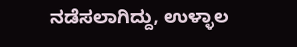ನಡೆಸಲಾಗಿದ್ದು, ಉಳ್ಳಾಲ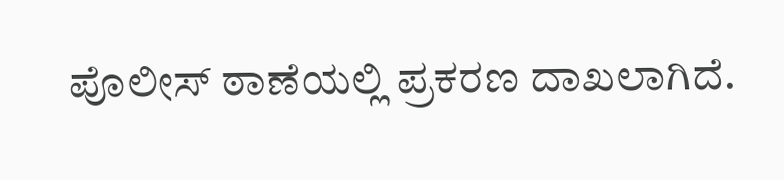ಪೊಲೀಸ್ ಠಾಣೆಯಲ್ಲಿ ಪ್ರಕರಣ ದಾಖಲಾಗಿದೆ.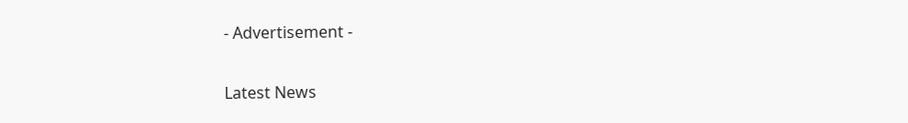- Advertisement -

Latest News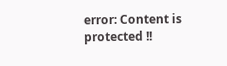error: Content is protected !!